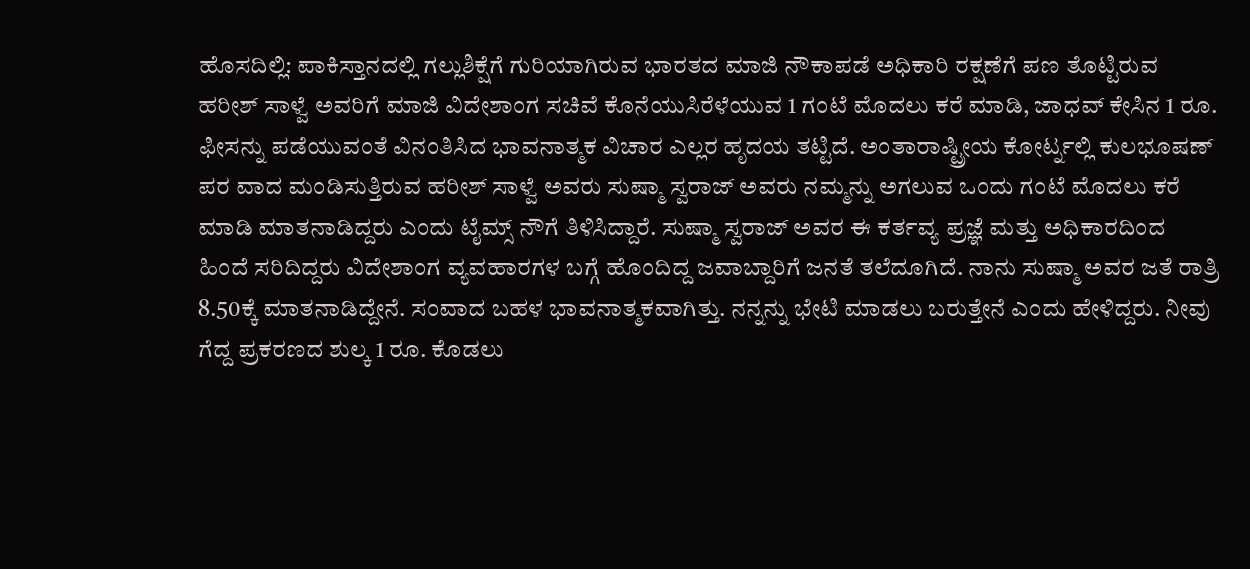ಹೊಸದಿಲ್ಲಿ: ಪಾಕಿಸ್ತಾನದಲ್ಲಿ ಗಲ್ಲುಶಿಕ್ಷೆಗೆ ಗುರಿಯಾಗಿರುವ ಭಾರತದ ಮಾಜಿ ನೌಕಾಪಡೆ ಅಧಿಕಾರಿ ರಕ್ಷಣೆಗೆ ಪಣ ತೊಟ್ಟಿರುವ ಹರೀಶ್ ಸಾಳ್ವೆ ಅವರಿಗೆ ಮಾಜಿ ವಿದೇಶಾಂಗ ಸಚಿವೆ ಕೊನೆಯುಸಿರೆಳೆಯುವ 1 ಗಂಟೆ ಮೊದಲು ಕರೆ ಮಾಡಿ, ಜಾಧವ್ ಕೇಸಿನ 1 ರೂ. ಫೀಸನ್ನು ಪಡೆಯುವಂತೆ ವಿನಂತಿಸಿದ ಭಾವನಾತ್ಮಕ ವಿಚಾರ ಎಲ್ಲರ ಹೃದಯ ತಟ್ಟಿದೆ. ಅಂತಾರಾಷ್ಟ್ರೀಯ ಕೋರ್ಟ್ನಲ್ಲಿ ಕುಲಭೂಷಣ್ ಪರ ವಾದ ಮಂಡಿಸುತ್ತಿರುವ ಹರೀಶ್ ಸಾಳ್ವೆ ಅವರು ಸುಷ್ಮಾ ಸ್ವರಾಜ್ ಅವರು ನಮ್ಮನ್ನು ಅಗಲುವ ಒಂದು ಗಂಟೆ ಮೊದಲು ಕರೆ ಮಾಡಿ ಮಾತನಾಡಿದ್ದರು ಎಂದು ಟೈಮ್ಸ್ ನೌಗೆ ತಿಳಿಸಿದ್ದಾರೆ. ಸುಷ್ಮಾ ಸ್ವರಾಜ್ ಅವರ ಈ ಕರ್ತವ್ಯ ಪ್ರಜ್ಞೆ ಮತ್ತು ಅಧಿಕಾರದಿಂದ ಹಿಂದೆ ಸರಿದಿದ್ದರು ವಿದೇಶಾಂಗ ವ್ಯವಹಾರಗಳ ಬಗ್ಗೆ ಹೊಂದಿದ್ದ ಜವಾಬ್ದಾರಿಗೆ ಜನತೆ ತಲೆದೂಗಿದೆ. ನಾನು ಸುಷ್ಮಾ ಅವರ ಜತೆ ರಾತ್ರಿ 8.50ಕ್ಕೆ ಮಾತನಾಡಿದ್ದೇನೆ. ಸಂವಾದ ಬಹಳ ಭಾವನಾತ್ಮಕವಾಗಿತ್ತು. ನನ್ನನ್ನು ಭೇಟಿ ಮಾಡಲು ಬರುತ್ತೇನೆ ಎಂದು ಹೇಳಿದ್ದರು. ನೀವು ಗೆದ್ದ ಪ್ರಕರಣದ ಶುಲ್ಕ 1 ರೂ. ಕೊಡಲು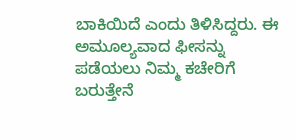ಬಾಕಿಯಿದೆ ಎಂದು ತಿಳಿಸಿದ್ದರು. ಈ ಅಮೂಲ್ಯವಾದ ಫೀಸನ್ನು ಪಡೆಯಲು ನಿಮ್ಮ ಕಚೇರಿಗೆ ಬರುತ್ತೇನೆ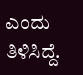ಎಂದು ತಿಳಿಸಿದ್ದೆ.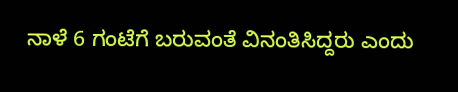ನಾಳೆ 6 ಗಂಟೆಗೆ ಬರುವಂತೆ ವಿನಂತಿಸಿದ್ದರು ಎಂದು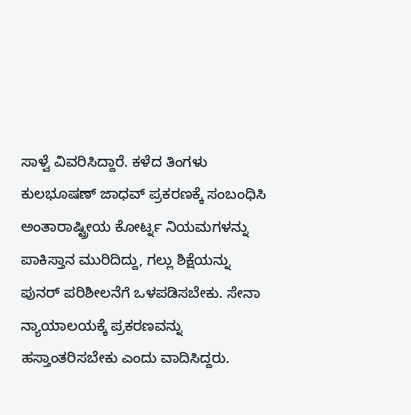ಸಾಳ್ವೆ ವಿವರಿಸಿದ್ದಾರೆ. ಕಳೆದ ತಿಂಗಳು ಕುಲಭೂಷಣ್ ಜಾಧವ್ ಪ್ರಕರಣಕ್ಕೆ ಸಂಬಂಧಿಸಿ ಅಂತಾರಾಷ್ಟ್ರೀಯ ಕೋರ್ಟ್ನ ನಿಯಮಗಳನ್ನು ಪಾಕಿಸ್ತಾನ ಮುರಿದಿದ್ದು, ಗಲ್ಲು ಶಿಕ್ಷೆಯನ್ನು ಪುನರ್ ಪರಿಶೀಲನೆಗೆ ಒಳಪಡಿಸಬೇಕು. ಸೇನಾ ನ್ಯಾಯಾಲಯಕ್ಕೆ ಪ್ರಕರಣವನ್ನು ಹಸ್ತಾಂತರಿಸಬೇಕು ಎಂದು ವಾದಿಸಿದ್ದರು.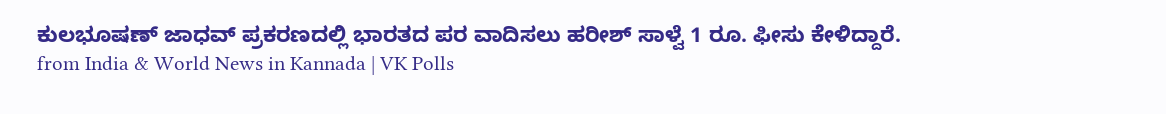ಕುಲಭೂಷಣ್ ಜಾಧವ್ ಪ್ರಕರಣದಲ್ಲಿ ಭಾರತದ ಪರ ವಾದಿಸಲು ಹರೀಶ್ ಸಾಳ್ವೆ 1 ರೂ. ಫೀಸು ಕೇಳಿದ್ದಾರೆ.
from India & World News in Kannada | VK Polls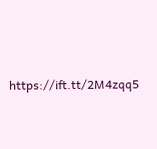https://ift.tt/2M4zqq5